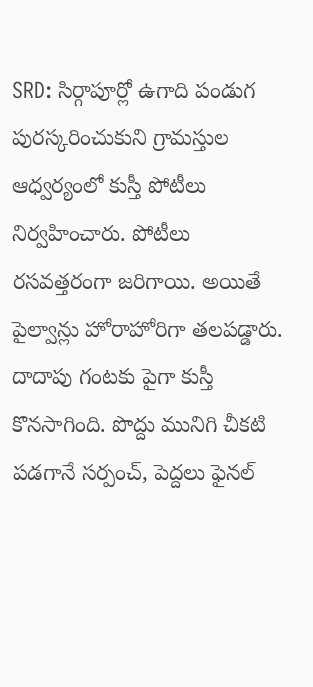SRD: సిర్గాపూర్లో ఉగాది పండుగ పురస్కరించుకుని గ్రామస్తుల ఆధ్వర్యంలో కుస్తీ పోటీలు నిర్వహించారు. పోటీలు రసవత్తరంగా జరిగాయి. అయితే పైల్వాన్లు హోరాహోరిగా తలపడ్డారు. దాదాపు గంటకు పైగా కుస్తీ కొనసాగింది. పొద్దు మునిగి చీకటి పడగానే సర్పంచ్, పెద్దలు ఫైనల్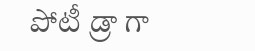పోటీ డ్రా గా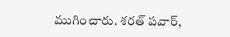ముగించారు. శరత్ పవార్,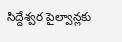సిద్దేశ్వర పైల్వాన్లకు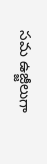సమ ఉజ్జీలుగా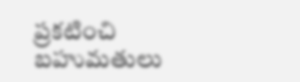ప్రకటించి బహుమతులు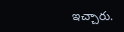ఇచ్చారు.